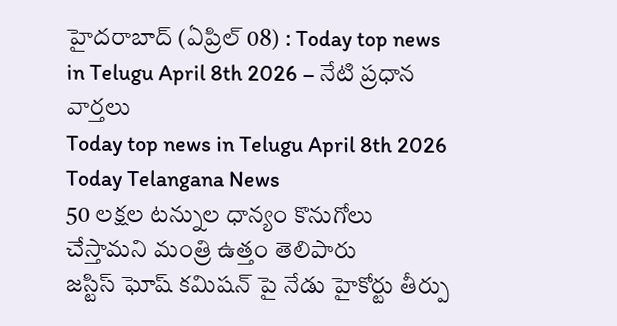హైదరాబాద్ (ఏప్రిల్ 08) : Today top news in Telugu April 8th 2026 – నేటి ప్రధాన వార్తలు
Today top news in Telugu April 8th 2026
Today Telangana News
50 లక్షల టన్నుల ధాన్యం కొనుగోలు చేస్తామని మంత్రి ఉత్తం తెలిపారు
జస్టిస్ ఘోష్ కమిషన్ పై నేడు హైకోర్టు తీర్పు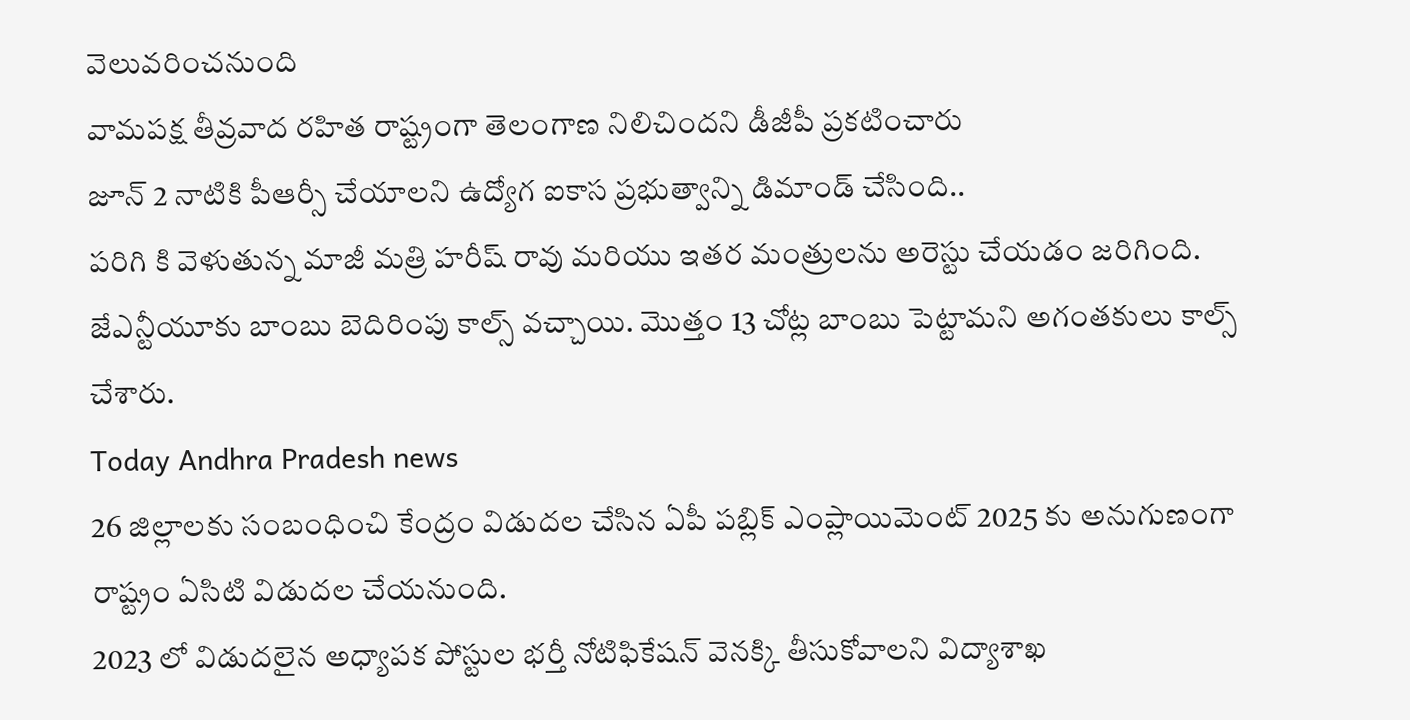వెలువరించనుంది
వామపక్ష తీవ్రవాద రహిత రాష్ట్రంగా తెలంగాణ నిలిచిందని డీజీపీ ప్రకటించారు
జూన్ 2 నాటికి పీఆర్సీ చేయాలని ఉద్యోగ ఐకాస ప్రభుత్వాన్ని డిమాండ్ చేసింది..
పరిగి కి వెళుతున్న మాజీ మత్రి హరీష్ రావు మరియు ఇతర మంత్రులను అరెస్టు చేయడం జరిగింది.
జేఎన్టీయూకు బాంబు బెదిరింపు కాల్స్ వచ్చాయి. మొత్తం 13 చోట్ల బాంబు పెట్టామని అగంతకులు కాల్స్ చేశారు.
Today Andhra Pradesh news
26 జిల్లాలకు సంబంధించి కేంద్రం విడుదల చేసిన ఏపీ పబ్లిక్ ఎంప్లాయిమెంట్ 2025 కు అనుగుణంగా రాష్ట్రం ఏసిటి విడుదల చేయనుంది.
2023 లో విడుదలైన అధ్యాపక పోస్టుల భర్తీ నోటిఫికేషన్ వెనక్కి తీసుకోవాలని విద్యాశాఖ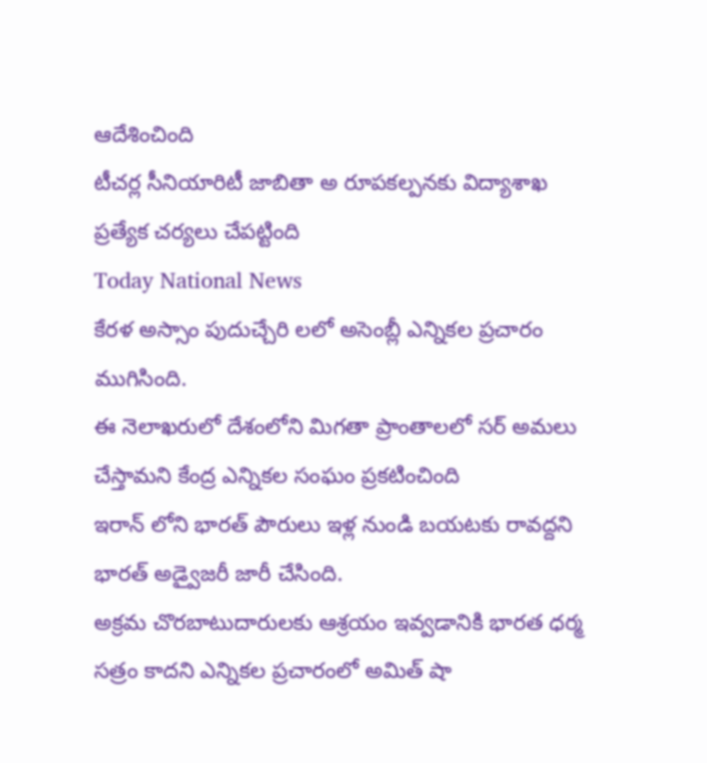ఆదేశించింది
టీచర్ల సీనియారిటీ జాబితా అ రూపకల్పనకు విద్యాశాఖ ప్రత్యేక చర్యలు చేపట్టింది
Today National News
కేరళ అస్సాం పుదుచ్చేరి లలో అసెంబ్లీ ఎన్నికల ప్రచారం ముగిసింది.
ఈ నెలాఖరులో దేశంలోని మిగతా ప్రాంతాలలో సర్ అమలు చేస్తామని కేంద్ర ఎన్నికల సంఘం ప్రకటించింది
ఇరాన్ లోని భారత్ పౌరులు ఇళ్ల నుండి బయటకు రావద్దని భారత్ అడ్వైజరీ జారీ చేసింది.
అక్రమ చొరబాటుదారులకు ఆశ్రయం ఇవ్వడానికి భారత ధర్మ సత్రం కాదని ఎన్నికల ప్రచారంలో అమిత్ షా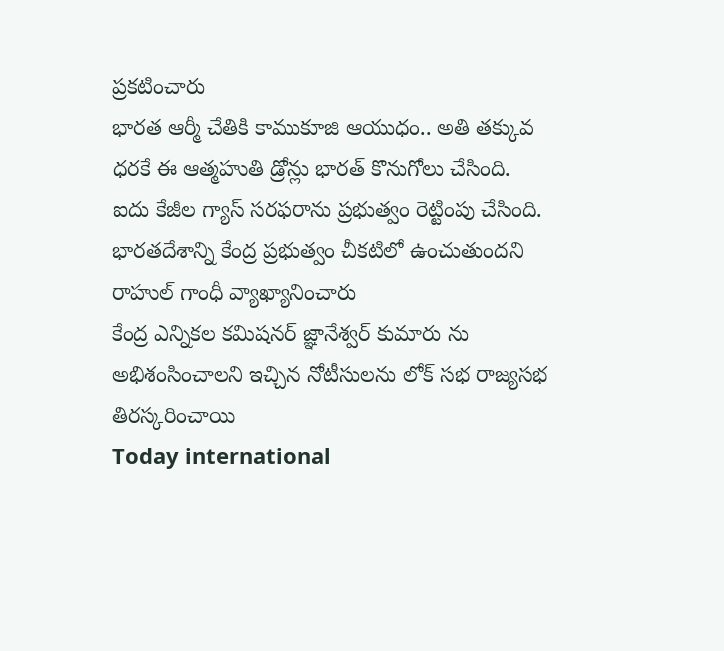ప్రకటించారు
భారత ఆర్మీ చేతికి కాముకూజి ఆయుధం.. అతి తక్కువ ధరకే ఈ ఆత్మహుతి డ్రోన్లు భారత్ కొనుగోలు చేసింది.
ఐదు కేజీల గ్యాస్ సరఫరాను ప్రభుత్వం రెట్టింపు చేసింది.
భారతదేశాన్ని కేంద్ర ప్రభుత్వం చీకటిలో ఉంచుతుందని రాహుల్ గాంధీ వ్యాఖ్యానించారు
కేంద్ర ఎన్నికల కమిషనర్ జ్ఞానేశ్వర్ కుమారు ను అభిశంసించాలని ఇచ్చిన నోటీసులను లోక్ సభ రాజ్యసభ తిరస్కరించాయి
Today international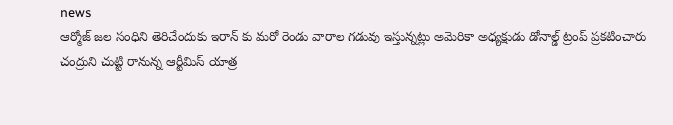news
ఆర్మోజ్ జల సంధిని తెరిచేందుకు ఇరాన్ కు మరో రెండు వారాల గడువు ఇస్తున్నట్లు అమెరికా అధ్యక్షుడు డోనాల్డ్ ట్రంప్ ప్రకటించారు
చంద్రుని చుట్టి రానున్న ఆర్టీమిస్ యాత్ర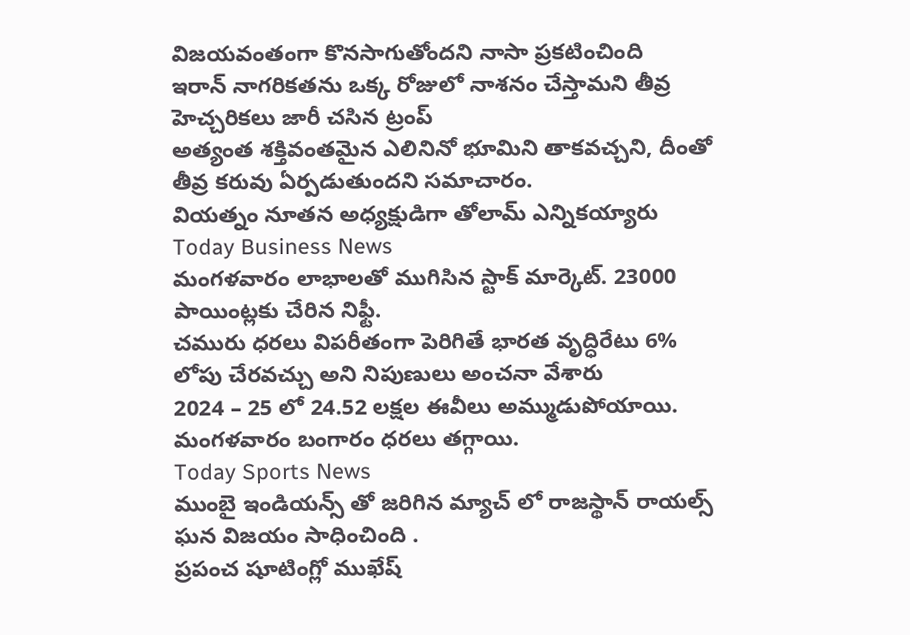విజయవంతంగా కొనసాగుతోందని నాసా ప్రకటించింది
ఇరాన్ నాగరికతను ఒక్క రోజులో నాశనం చేస్తామని తీవ్ర హెచ్చరికలు జారీ చసిన ట్రంప్
అత్యంత శక్తివంతమైన ఎలినినో భూమిని తాకవచ్చని, దీంతో తీవ్ర కరువు ఏర్పడుతుందని సమాచారం.
వియత్నం నూతన అధ్యక్షుడిగా తోలామ్ ఎన్నికయ్యారు
Today Business News
మంగళవారం లాభాలతో ముగిసిన స్టాక్ మార్కెట్. 23000 పాయింట్లకు చేరిన నిఫ్టీ.
చమురు ధరలు విపరీతంగా పెరిగితే భారత వృద్ధిరేటు 6% లోపు చేరవచ్చు అని నిపుణులు అంచనా వేశారు
2024 – 25 లో 24.52 లక్షల ఈవీలు అమ్ముడుపోయాయి.
మంగళవారం బంగారం ధరలు తగ్గాయి.
Today Sports News
ముంబై ఇండియన్స్ తో జరిగిన మ్యాచ్ లో రాజస్థాన్ రాయల్స్ ఘన విజయం సాధించింది .
ప్రపంచ షూటింగ్లో ముఖేష్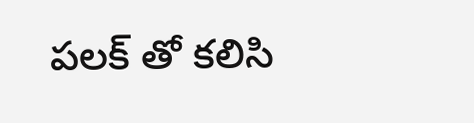పలక్ తో కలిసి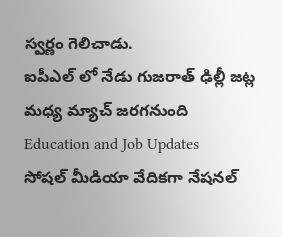స్వర్ణం గెలిచాడు.
ఐపీఎల్ లో నేడు గుజరాత్ ఢిల్లీ జట్ల మధ్య మ్యాచ్ జరగనుంది
Education and Job Updates
సోషల్ మీడియా వేదికగా నేషనల్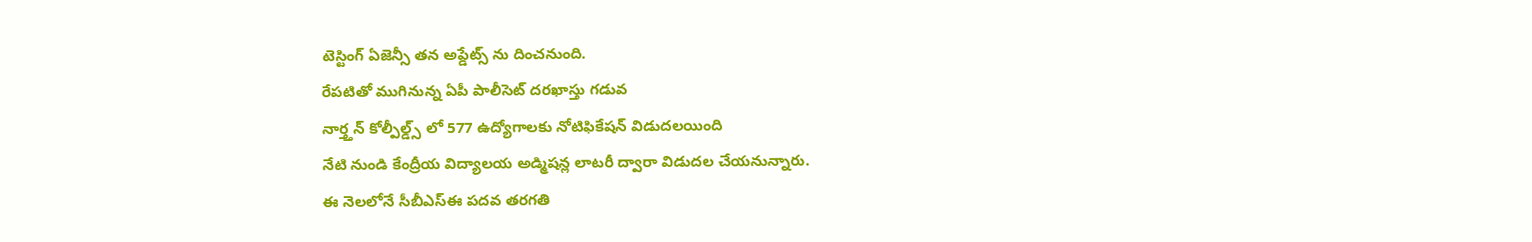టెస్టింగ్ ఏజెన్సీ తన అప్డేట్స్ ను దించనుంది.
రేపటితో ముగినున్న ఏపీ పాలీసెట్ దరఖాస్తు గడువ
నార్త్తన్ కోల్పీల్డ్స్ లో 577 ఉద్యోగాలకు నోటిఫికేషన్ విడుదలయింది
నేటి నుండి కేంద్రీయ విద్యాలయ అడ్మిషన్ల లాటరీ ద్వారా విడుదల చేయనున్నారు.
ఈ నెలలోనే సీబీఎస్ఈ పదవ తరగతి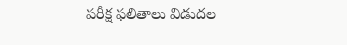పరీక్ష ఫలితాలు విడుదల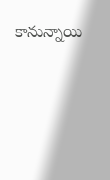కానున్నాయి